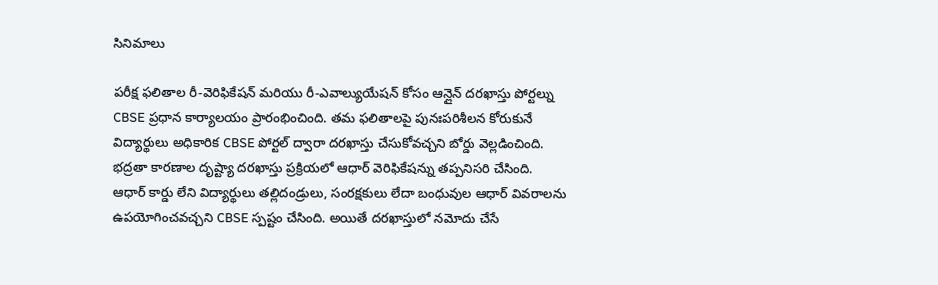సినిమాలు

పరీక్ష ఫలితాల రీ-వెరిఫికేషన్ మరియు రీ-ఎవాల్యుయేషన్ కోసం ఆన్లైన్ దరఖాస్తు పోర్టల్ను CBSE ప్రధాన కార్యాలయం ప్రారంభించింది. తమ ఫలితాలపై పునఃపరిశీలన కోరుకునే విద్యార్థులు అధికారిక CBSE పోర్టల్ ద్వారా దరఖాస్తు చేసుకోవచ్చని బోర్డు వెల్లడించింది. భద్రతా కారణాల దృష్ట్యా దరఖాస్తు ప్రక్రియలో ఆధార్ వెరిఫికేషన్ను తప్పనిసరి చేసింది.
ఆధార్ కార్డు లేని విద్యార్థులు తల్లిదండ్రులు, సంరక్షకులు లేదా బంధువుల ఆధార్ వివరాలను ఉపయోగించవచ్చని CBSE స్పష్టం చేసింది. అయితే దరఖాస్తులో నమోదు చేసే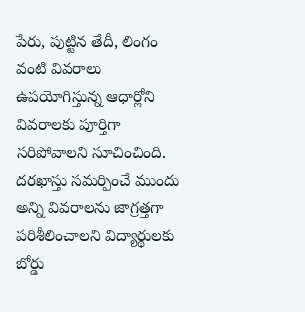పేరు, పుట్టిన తేదీ, లింగం వంటి వివరాలు ఉపయోగిస్తున్న ఆధార్లోని వివరాలకు పూర్తిగా సరిపోవాలని సూచించింది. దరఖాస్తు సమర్పించే ముందు అన్ని వివరాలను జాగ్రత్తగా పరిశీలించాలని విద్యార్థులకు బోర్డు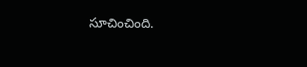సూచించింది.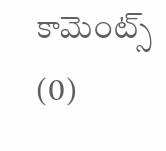కామెంట్స్ (0)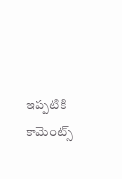ఇప్పటికి కామెంట్స్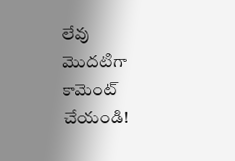లేవు
మొదటిగా కామెంట్ చేయండి!